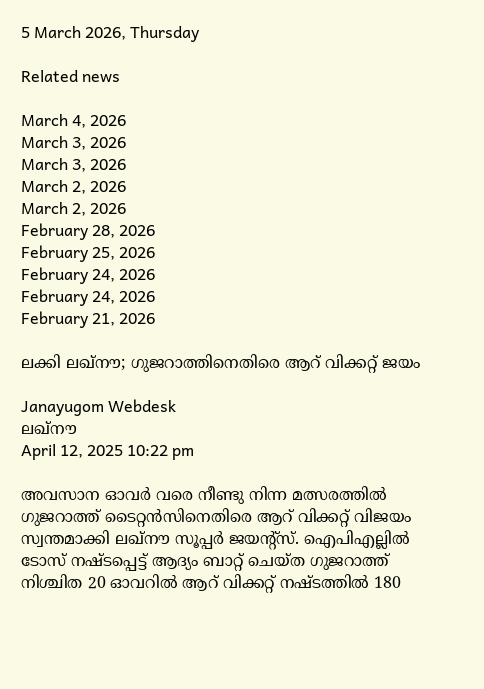5 March 2026, Thursday

Related news

March 4, 2026
March 3, 2026
March 3, 2026
March 2, 2026
March 2, 2026
February 28, 2026
February 25, 2026
February 24, 2026
February 24, 2026
February 21, 2026

ലക്കി ലഖ്നൗ; ഗുജറാത്തിനെതിരെ ആറ് വിക്കറ്റ് ജയം

Janayugom Webdesk
ലഖ്നൗ
April 12, 2025 10:22 pm

അവസാന ഓവര്‍ വരെ നീണ്ടു നിന്ന മത്സരത്തില്‍ ഗുജറാത്ത് ടൈറ്റന്‍സിനെതിരെ ആറ് വിക്കറ്റ് വിജയം സ്വന്തമാക്കി ലഖ്നൗ സൂപ്പര്‍ ജയന്റ്സ്. ഐപിഎല്ലില്‍ ടോസ് നഷ്ടപ്പെട്ട് ആദ്യം ബാറ്റ് ചെയ്ത ഗുജറാത്ത് നിശ്ചിത 20 ഓവറില്‍ ആറ് വിക്കറ്റ് നഷ്ടത്തില്‍ 180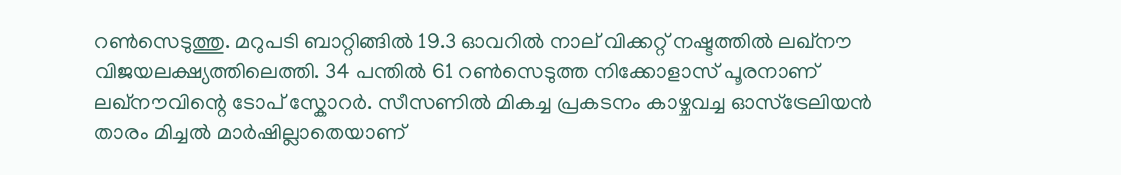റണ്‍സെടുത്തു. മറുപടി ബാറ്റിങ്ങില്‍ 19.3 ഓവറില്‍ നാല് വിക്കറ്റ് നഷ്ടത്തില്‍ ലഖ്നൗ വിജയലക്ഷ്യത്തിലെത്തി. 34 പന്തില്‍ 61 റണ്‍സെടുത്ത നിക്കോളാസ് പൂരനാണ് ലഖ്നൗവിന്റെ ടോപ് സ്കോറര്‍. സീസണില്‍ മികച്ച പ്രകടനം കാഴ്ചവച്ച ഓസ്ട്രേലിയന്‍ താരം മിച്ചല്‍ മാര്‍ഷില്ലാതെയാണ്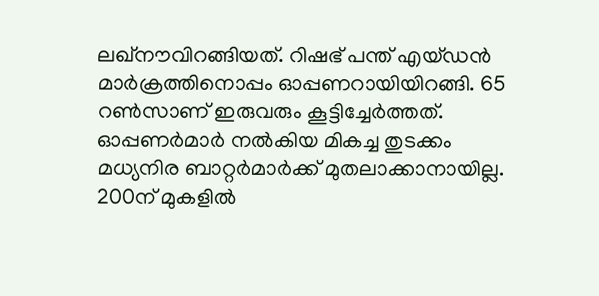ലഖ്നൗവിറങ്ങിയത്. റിഷഭ് പന്ത് എയ്ഡന്‍ മാര്‍ക്രത്തിനൊപ്പം ഓപ്പണറായിയിറങ്ങി. 65 റണ്‍സാണ് ഇരുവരും കൂട്ടിച്ചേര്‍ത്തത്. ഓപ്പണര്‍മാര്‍ നല്‍കിയ മികച്ച തുടക്കം മധ്യനിര ബാറ്റര്‍മാര്‍ക്ക് മുതലാക്കാനായില്ല. 200ന് മുകളില്‍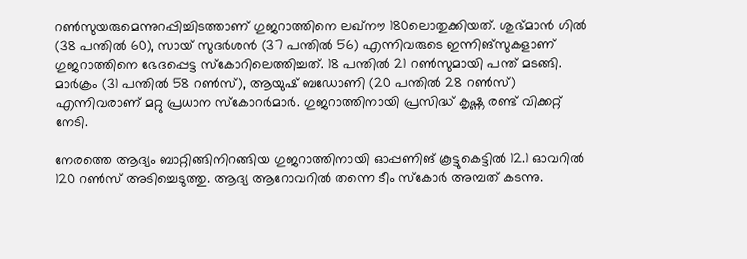റണ്‍സുയരുമെന്നുറപ്പിച്ചിടത്താണ് ഗുജറാത്തിനെ ലഖ്നൗ 180ലൊതുക്കിയത്. ശുഭ്മാന്‍ ഗില്‍ (38 പന്തില്‍ 60), സായ് സുദര്‍ശന്‍ (37 പന്തില്‍ 56) എന്നിവരുടെ ഇന്നിങ്സുകളാണ് ഗുജറാത്തിനെ ഭേദപ്പെട്ട സ്‌കോറിലെത്തിച്ചത്. 18 പന്തില്‍ 21 റണ്‍സുമായി പന്ത് മടങ്ങി. മാര്‍ക്രം (31 പന്തില്‍ 58 റണ്‍സ്), ആയുഷ് ബഡോണി (20 പന്തില്‍ 28 റണ്‍സ്) എന്നിവരാണ് മറ്റു പ്രധാന സ്കോറര്‍മാര്‍. ഗുജറാത്തിനായി പ്രസിദ്ധ് കൃഷ്ണ രണ്ട് വിക്കറ്റ് നേടി.

നേരത്തെ ആദ്യം ബാറ്റിങ്ങിനിറങ്ങിയ ഗുജറാത്തിനായി ഓപ്പണിങ് കൂട്ടുകെട്ടില്‍ 12.1 ഓവറില്‍ 120 റണ്‍സ് അടിച്ചെടുത്തു. ആദ്യ ആറോവറില്‍ തന്നെ ടീം സ്കോര്‍ അമ്പത് കടന്നു.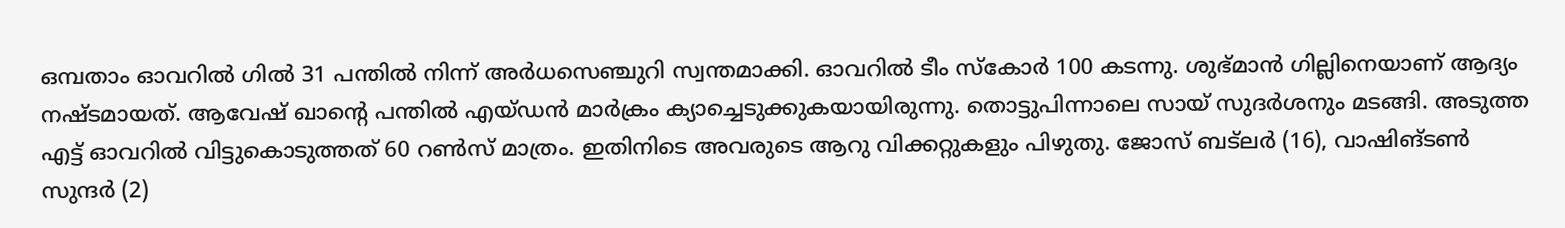ഒമ്പതാം ഓവറില്‍ ഗില്‍ 31 പന്തില്‍ നിന്ന് അര്‍ധസെഞ്ചുറി സ്വന്തമാക്കി. ഓവറില്‍ ടീം സ്‌കോര്‍ 100 കടന്നു. ശുഭ്മാന്‍ ഗില്ലിനെയാണ് ആദ്യം നഷ്ടമായത്. ആവേഷ് ഖാന്റെ പന്തില്‍ എയ്ഡന്‍ മാര്‍ക്രം ക്യാച്ചെടുക്കുകയായിരുന്നു. തൊട്ടുപിന്നാലെ സായ് സുദര്‍ശനും മടങ്ങി. അടുത്ത എട്ട് ഓവറിൽ വിട്ടുകൊടുത്തത് 60 റൺസ് മാത്രം. ഇതിനിടെ അവരുടെ ആറു വിക്കറ്റുകളും പിഴുതു. ജോസ് ബട്‌ലര്‍ (16), വാഷിങ്ടണ്‍ സുന്ദര്‍ (2)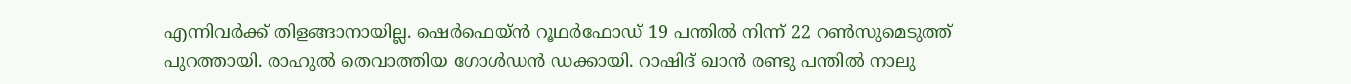എന്നിവര്‍ക്ക് തിളങ്ങാനായില്ല. ഷെര്‍ഫെയ്ന്‍ റൂഥര്‍ഫോഡ് 19 പന്തില്‍ നിന്ന് 22 റണ്‍സുമെടുത്ത് പുറത്തായി. രാഹുൽ തെവാത്തിയ ഗോൾഡൻ ഡക്കായി. റാഷിദ് ഖാൻ രണ്ടു പന്തിൽ നാലു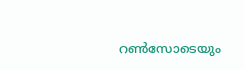റൺസോടെയും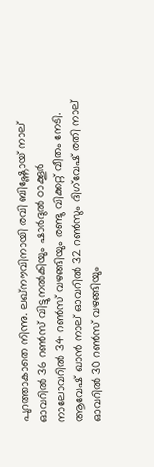പുറത്താകാതെ നിന്നു. ലഖ്നൗവിനായി രവി ബിഷ്ണോയ് നാല് ഓവറിൽ 36 റൺസ് വിട്ടുനല്‍കിയും ഷാർദുൽ ഠാക്കൂർ നാലോവറിൽ 34 റൺസ് വഴങ്ങിയും രണ്ടു വിക്കറ്റ് വീതം നേടി. ആവേഷ് ഖാൻ നാല് ഓവറിൽ 32 റൺസും ദിഗ്‌വേഷ് രതി നാല് ഓവറിൽ 30 റൺസ് വഴങ്ങിയും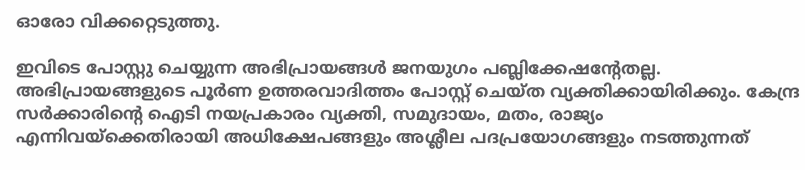ഓരോ വിക്കറ്റെടുത്തു.

ഇവിടെ പോസ്റ്റു ചെയ്യുന്ന അഭിപ്രായങ്ങള്‍ ജനയുഗം പബ്ലിക്കേഷന്റേതല്ല. അഭിപ്രായങ്ങളുടെ പൂര്‍ണ ഉത്തരവാദിത്തം പോസ്റ്റ് ചെയ്ത വ്യക്തിക്കായിരിക്കും. കേന്ദ്ര സര്‍ക്കാരിന്റെ ഐടി നയപ്രകാരം വ്യക്തി, സമുദായം, മതം, രാജ്യം എന്നിവയ്‌ക്കെതിരായി അധിക്ഷേപങ്ങളും അശ്ലീല പദപ്രയോഗങ്ങളും നടത്തുന്നത്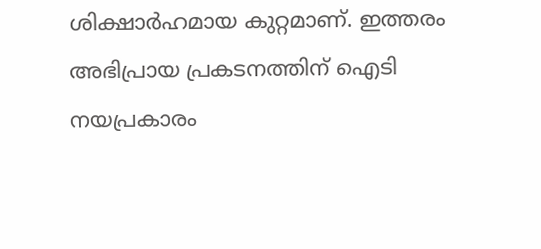ശിക്ഷാര്‍ഹമായ കുറ്റമാണ്. ഇത്തരം അഭിപ്രായ പ്രകടനത്തിന് ഐടി നയപ്രകാരം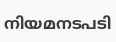നിയമനടപടി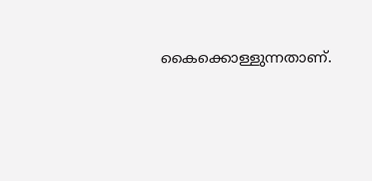കൈക്കൊള്ളുന്നതാണ്.